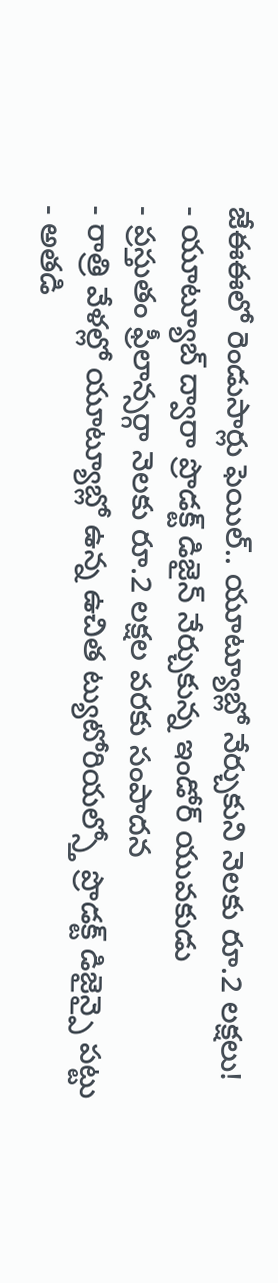జేఈఈలో రెండుసార్లు ఫెయిల్.. యూట్యూబ్లో నేర్చుకుని నెలకు రూ.2 లక్షలు!
- యూట్యూబ్ ద్వారా ప్రొడక్ట్ డిజైన్ నేర్చుకున్న ఇండోర్ యువకుడు
- ప్రస్తుతం ఫ్రీలాన్సర్గా నెలకు రూ.2 లక్షల వరకు సంపాదన
- రాత్రి వేళల్లో యూట్యూబ్లో ఉన్న ఉచిత ట్యుటోరియల్స్తో ప్రొడక్ట్ డిజైన్పై పట్టు
- అతడి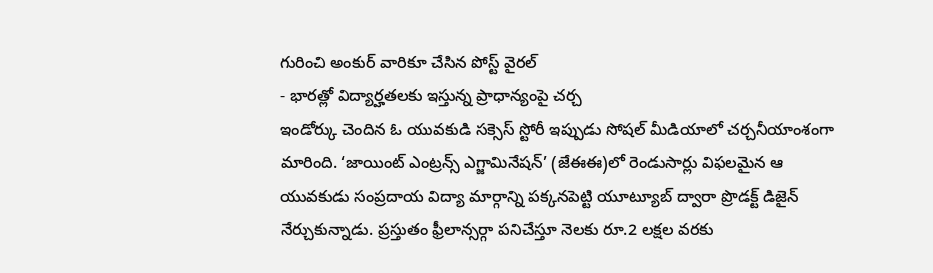గురించి అంకుర్ వారికూ చేసిన పోస్ట్ వైరల్
- భారత్లో విద్యార్హతలకు ఇస్తున్న ప్రాధాన్యంపై చర్చ
ఇండోర్కు చెందిన ఓ యువకుడి సక్సెస్ స్టోరీ ఇప్పుడు సోషల్ మీడియాలో చర్చనీయాంశంగా మారింది. ‘జాయింట్ ఎంట్రన్స్ ఎగ్జామినేషన్’ (జేఈఈ)లో రెండుసార్లు విఫలమైన ఆ యువకుడు సంప్రదాయ విద్యా మార్గాన్ని పక్కనపెట్టి యూట్యూబ్ ద్వారా ప్రొడక్ట్ డిజైన్ నేర్చుకున్నాడు. ప్రస్తుతం ఫ్రీలాన్సర్గా పనిచేస్తూ నెలకు రూ.2 లక్షల వరకు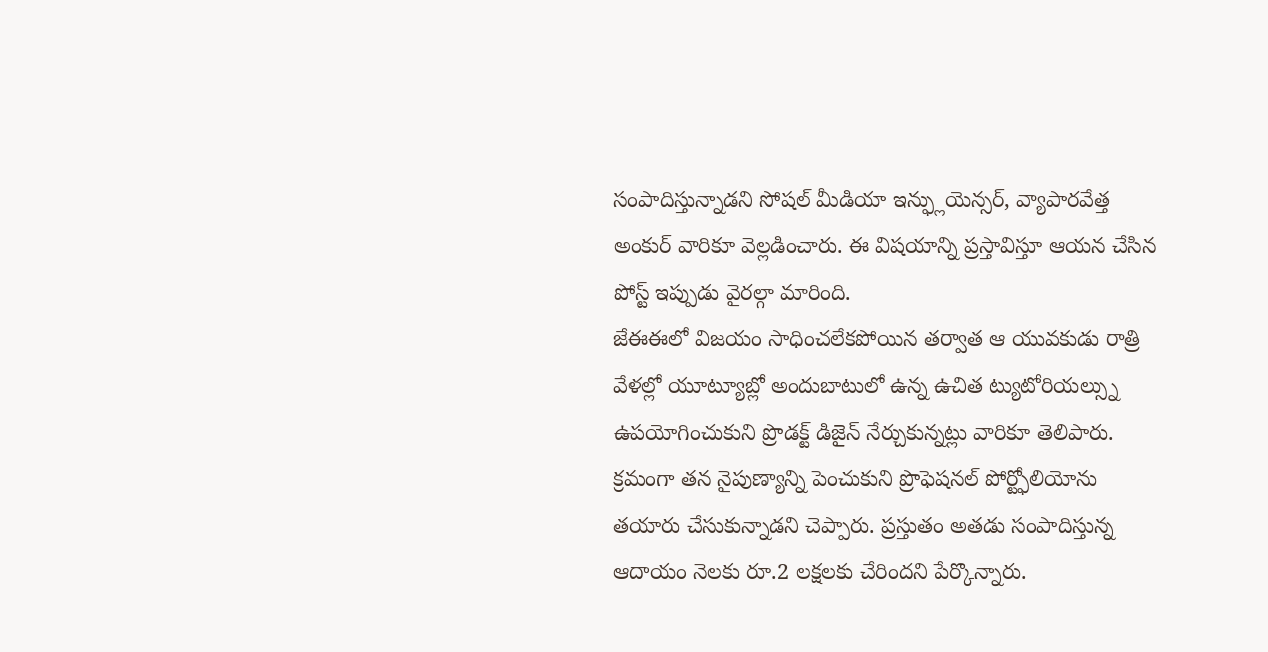సంపాదిస్తున్నాడని సోషల్ మీడియా ఇన్ఫ్లుయెన్సర్, వ్యాపారవేత్త అంకుర్ వారికూ వెల్లడించారు. ఈ విషయాన్ని ప్రస్తావిస్తూ ఆయన చేసిన పోస్ట్ ఇప్పుడు వైరల్గా మారింది.
జేఈఈలో విజయం సాధించలేకపోయిన తర్వాత ఆ యువకుడు రాత్రి వేళల్లో యూట్యూబ్లో అందుబాటులో ఉన్న ఉచిత ట్యుటోరియల్స్ను ఉపయోగించుకుని ప్రొడక్ట్ డిజైన్ నేర్చుకున్నట్లు వారికూ తెలిపారు. క్రమంగా తన నైపుణ్యాన్ని పెంచుకుని ప్రొఫెషనల్ పోర్ట్ఫోలియోను తయారు చేసుకున్నాడని చెప్పారు. ప్రస్తుతం అతడు సంపాదిస్తున్న ఆదాయం నెలకు రూ.2 లక్షలకు చేరిందని పేర్కొన్నారు.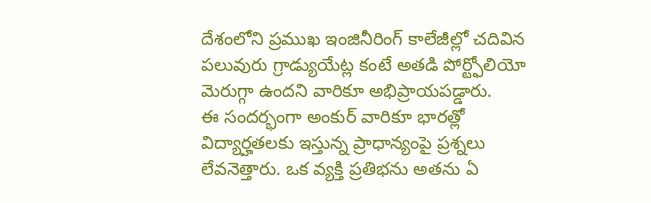దేశంలోని ప్రముఖ ఇంజినీరింగ్ కాలేజీల్లో చదివిన పలువురు గ్రాడ్యుయేట్ల కంటే అతడి పోర్ట్ఫోలియో మెరుగ్గా ఉందని వారికూ అభిప్రాయపడ్డారు.
ఈ సందర్భంగా అంకుర్ వారికూ భారత్లో విద్యార్హతలకు ఇస్తున్న ప్రాధాన్యంపై ప్రశ్నలు లేవనెత్తారు. ఒక వ్యక్తి ప్రతిభను అతను ఏ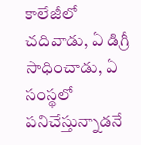కాలేజీలో చదివాడు, ఏ డిగ్రీ సాధించాడు, ఏ సంస్థలో పనిచేస్తున్నాడనే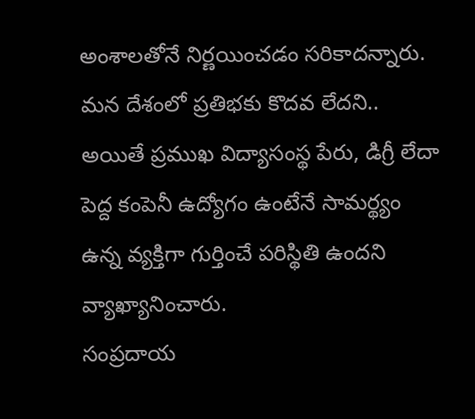అంశాలతోనే నిర్ణయించడం సరికాదన్నారు. మన దేశంలో ప్రతిభకు కొదవ లేదని.. అయితే ప్రముఖ విద్యాసంస్థ పేరు, డిగ్రీ లేదా పెద్ద కంపెనీ ఉద్యోగం ఉంటేనే సామర్థ్యం ఉన్న వ్యక్తిగా గుర్తించే పరిస్థితి ఉందని వ్యాఖ్యానించారు.
సంప్రదాయ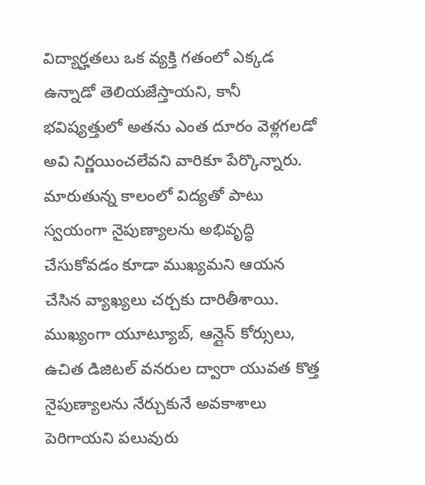విద్యార్హతలు ఒక వ్యక్తి గతంలో ఎక్కడ ఉన్నాడో తెలియజేస్తాయని, కానీ భవిష్యత్తులో అతను ఎంత దూరం వెళ్లగలడో అవి నిర్ణయించలేవని వారికూ పేర్కొన్నారు. మారుతున్న కాలంలో విద్యతో పాటు స్వయంగా నైపుణ్యాలను అభివృద్ధి చేసుకోవడం కూడా ముఖ్యమని ఆయన చేసిన వ్యాఖ్యలు చర్చకు దారితీశాయి. ముఖ్యంగా యూట్యూబ్, ఆన్లైన్ కోర్సులు, ఉచిత డిజిటల్ వనరుల ద్వారా యువత కొత్త నైపుణ్యాలను నేర్చుకునే అవకాశాలు పెరిగాయని పలువురు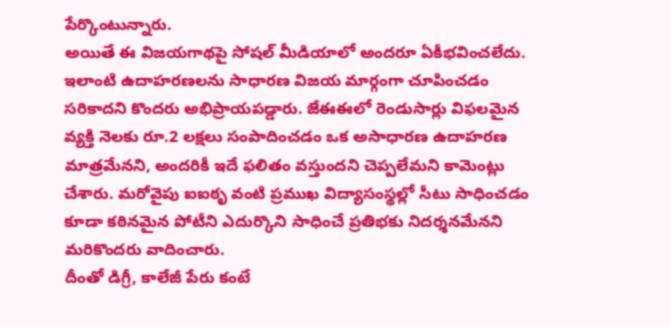పేర్కొంటున్నారు.
అయితే ఈ విజయగాథపై సోషల్ మీడియాలో అందరూ ఏకీభవించలేదు. ఇలాంటి ఉదాహరణలను సాధారణ విజయ మార్గంగా చూపించడం సరికాదని కొందరు అభిప్రాయపడ్డారు. జేఈఈలో రెండుసార్లు విఫలమైన వ్యక్తి నెలకు రూ.2 లక్షలు సంపాదించడం ఒక అసాధారణ ఉదాహరణ మాత్రమేనని, అందరికీ ఇదే ఫలితం వస్తుందని చెప్పలేమని కామెంట్లు చేశారు. మరోవైపు ఐఐఠృ వంటి ప్రముఖ విద్యాసంస్థల్లో సీటు సాధించడం కూడా కఠినమైన పోటీని ఎదుర్కొని సాధించే ప్రతిభకు నిదర్శనమేనని మరికొందరు వాదించారు.
దీంతో డిగ్రీ, కాలేజీ పేరు కంటే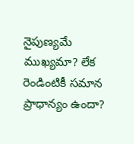నైపుణ్యమే ముఖ్యమా? లేక రెండింటికీ సమాన ప్రాధాన్యం ఉందా?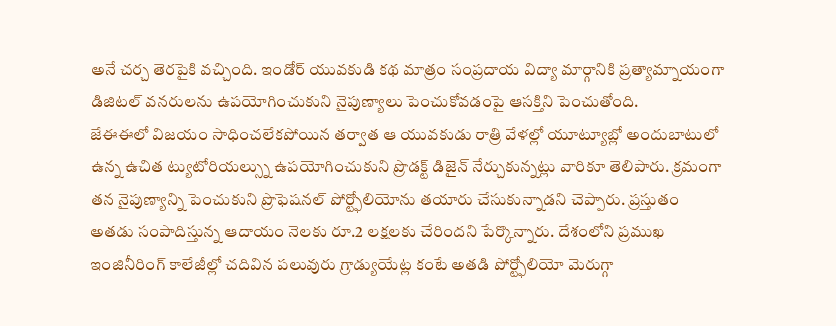అనే చర్చ తెరపైకి వచ్చింది. ఇండోర్ యువకుడి కథ మాత్రం సంప్రదాయ విద్యా మార్గానికి ప్రత్యామ్నాయంగా డిజిటల్ వనరులను ఉపయోగించుకుని నైపుణ్యాలు పెంచుకోవడంపై ఆసక్తిని పెంచుతోంది.
జేఈఈలో విజయం సాధించలేకపోయిన తర్వాత ఆ యువకుడు రాత్రి వేళల్లో యూట్యూబ్లో అందుబాటులో ఉన్న ఉచిత ట్యుటోరియల్స్ను ఉపయోగించుకుని ప్రొడక్ట్ డిజైన్ నేర్చుకున్నట్లు వారికూ తెలిపారు. క్రమంగా తన నైపుణ్యాన్ని పెంచుకుని ప్రొఫెషనల్ పోర్ట్ఫోలియోను తయారు చేసుకున్నాడని చెప్పారు. ప్రస్తుతం అతడు సంపాదిస్తున్న ఆదాయం నెలకు రూ.2 లక్షలకు చేరిందని పేర్కొన్నారు. దేశంలోని ప్రముఖ ఇంజినీరింగ్ కాలేజీల్లో చదివిన పలువురు గ్రాడ్యుయేట్ల కంటే అతడి పోర్ట్ఫోలియో మెరుగ్గా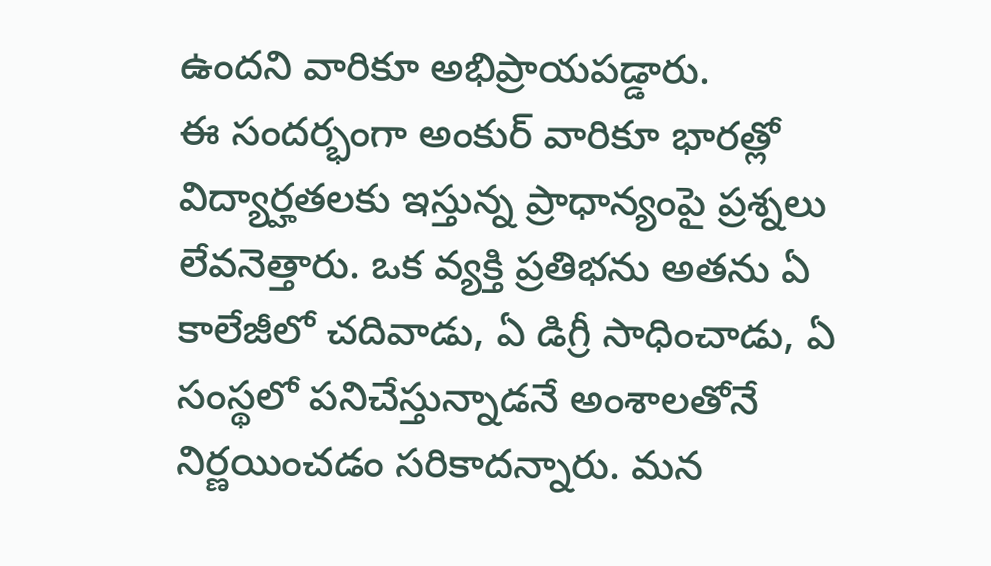ఉందని వారికూ అభిప్రాయపడ్డారు.
ఈ సందర్భంగా అంకుర్ వారికూ భారత్లో విద్యార్హతలకు ఇస్తున్న ప్రాధాన్యంపై ప్రశ్నలు లేవనెత్తారు. ఒక వ్యక్తి ప్రతిభను అతను ఏ కాలేజీలో చదివాడు, ఏ డిగ్రీ సాధించాడు, ఏ సంస్థలో పనిచేస్తున్నాడనే అంశాలతోనే నిర్ణయించడం సరికాదన్నారు. మన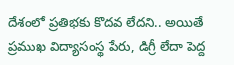దేశంలో ప్రతిభకు కొదవ లేదని.. అయితే ప్రముఖ విద్యాసంస్థ పేరు, డిగ్రీ లేదా పెద్ద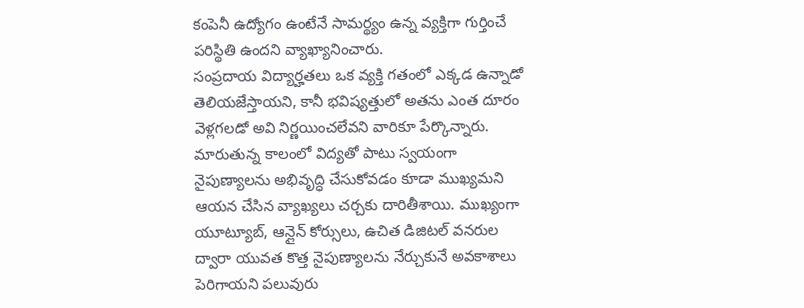కంపెనీ ఉద్యోగం ఉంటేనే సామర్థ్యం ఉన్న వ్యక్తిగా గుర్తించే పరిస్థితి ఉందని వ్యాఖ్యానించారు.
సంప్రదాయ విద్యార్హతలు ఒక వ్యక్తి గతంలో ఎక్కడ ఉన్నాడో తెలియజేస్తాయని, కానీ భవిష్యత్తులో అతను ఎంత దూరం వెళ్లగలడో అవి నిర్ణయించలేవని వారికూ పేర్కొన్నారు. మారుతున్న కాలంలో విద్యతో పాటు స్వయంగా నైపుణ్యాలను అభివృద్ధి చేసుకోవడం కూడా ముఖ్యమని ఆయన చేసిన వ్యాఖ్యలు చర్చకు దారితీశాయి. ముఖ్యంగా యూట్యూబ్, ఆన్లైన్ కోర్సులు, ఉచిత డిజిటల్ వనరుల ద్వారా యువత కొత్త నైపుణ్యాలను నేర్చుకునే అవకాశాలు పెరిగాయని పలువురు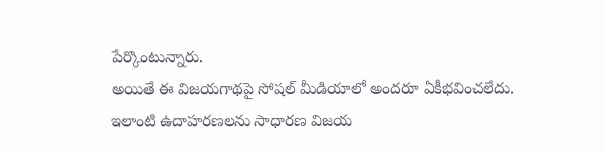పేర్కొంటున్నారు.
అయితే ఈ విజయగాథపై సోషల్ మీడియాలో అందరూ ఏకీభవించలేదు. ఇలాంటి ఉదాహరణలను సాధారణ విజయ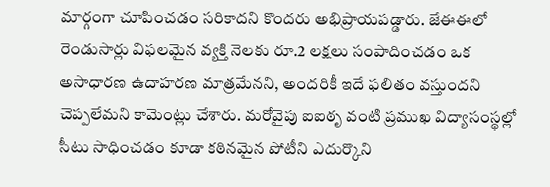మార్గంగా చూపించడం సరికాదని కొందరు అభిప్రాయపడ్డారు. జేఈఈలో రెండుసార్లు విఫలమైన వ్యక్తి నెలకు రూ.2 లక్షలు సంపాదించడం ఒక అసాధారణ ఉదాహరణ మాత్రమేనని, అందరికీ ఇదే ఫలితం వస్తుందని చెప్పలేమని కామెంట్లు చేశారు. మరోవైపు ఐఐఠృ వంటి ప్రముఖ విద్యాసంస్థల్లో సీటు సాధించడం కూడా కఠినమైన పోటీని ఎదుర్కొని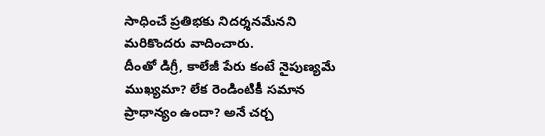సాధించే ప్రతిభకు నిదర్శనమేనని మరికొందరు వాదించారు.
దీంతో డిగ్రీ, కాలేజీ పేరు కంటే నైపుణ్యమే ముఖ్యమా? లేక రెండింటికీ సమాన ప్రాధాన్యం ఉందా? అనే చర్చ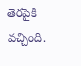తెరపైకి వచ్చింది.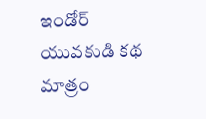ఇండోర్ యువకుడి కథ మాత్రం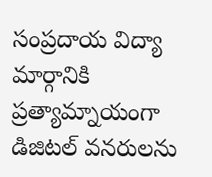సంప్రదాయ విద్యా మార్గానికి ప్రత్యామ్నాయంగా డిజిటల్ వనరులను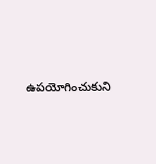ఉపయోగించుకుని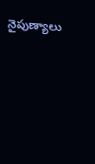నైపుణ్యాలు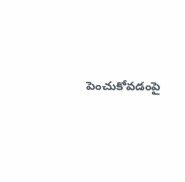పెంచుకోవడంపై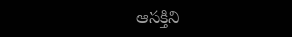ఆసక్తిని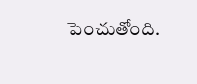పెంచుతోంది.